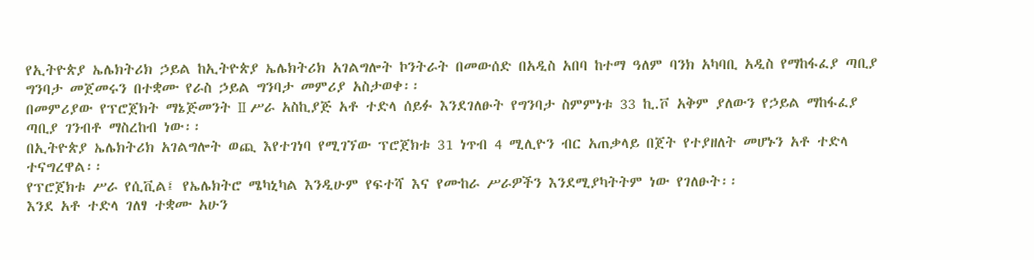የኢትዮጵያ ኤሌክትሪክ ኃይል ከኢትዮጵያ ኤሌክትሪክ አገልግሎት ኮንትራት በመውሰድ በአዲስ አበባ ከተማ ዓለም ባንክ አካባቢ አዲስ የማከፋፈያ ጣቢያ ግንባታ መጀመሩን በተቋሙ የራስ ኃይል ግንባታ መምሪያ አስታወቀ፡፡
በመምሪያው የፕሮጀክት ማኔጅመንት II ሥራ አስኪያጅ አቶ ተድላ ሰይፉ እንደገለፁት የግንባታ ስምምነቱ 33 ኪ.ቮ አቅም ያለውን የኃይል ማከፋፈያ ጣቢያ ገንብቶ ማስረከብ ነው፡፡
በኢትዮጵያ ኤሌክትሪክ አገልግሎት ወጪ እየተገነባ የሚገኘው ፕሮጀክቱ 31 ነጥብ 4 ሚሊዮን ብር አጠቃላይ በጀት የተያዘለት መሆኑን አቶ ተድላ ተናግረዋል፡፡
የፕሮጀክቱ ሥራ የሲቪል፤ የኤሌክትሮ ሜካኒካል እንዲሁም የፍተሻ እና የሙከራ ሥራዎችን እንደሚያካትትም ነው የገለፁት፡፡
እንደ አቶ ተድላ ገለፃ ተቋሙ አሁን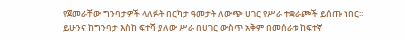የጀመራቸው ግንባታዎች ላለፉት በርካታ ዓመታት ለውጭ ሀገር የሥራ ተቋራጮች ይሰጡ ነበር፡፡
ይሁንና ከግንባታ እስከ ፍተሻ ያለው ሥራ በሀገር ውስጥ አቅም በመሰራቱ ከፍተኛ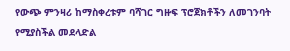የውጭ ምንዛሪ ከማስቀረቱም ባሻገር ግዙፍ ፕሮጀክቶችን ለመገንባት የሚያስችል መደላድል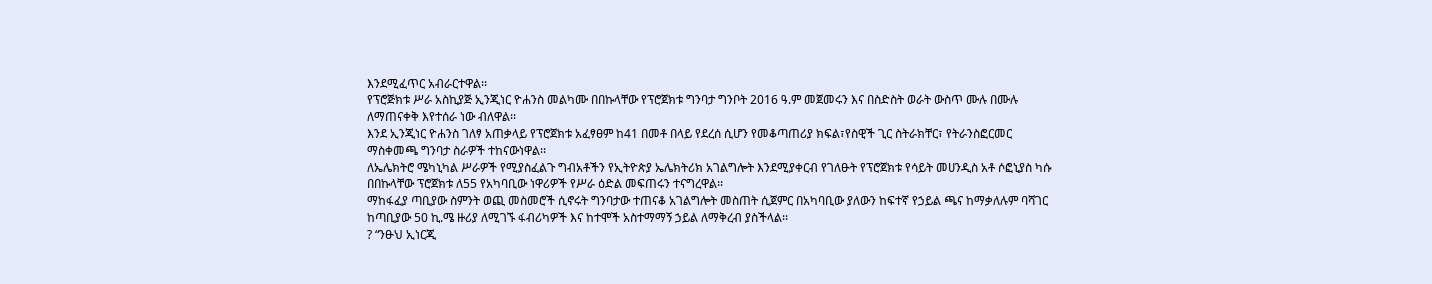እንደሚፈጥር አብራርተዋል፡፡
የፕሮጅክቱ ሥራ አስኪያጅ ኢንጂነር ዮሐንስ መልካሙ በበኩላቸው የፕሮጀክቱ ግንባታ ግንቦት 2016 ዓ.ም መጀመሩን እና በስድስት ወራት ውስጥ ሙሉ በሙሉ ለማጠናቀቅ እየተሰራ ነው ብለዋል፡፡
እንደ ኢንጂነር ዮሐንስ ገለፃ አጠቃላይ የፕሮጀክቱ አፈፃፀም ከ41 በመቶ በላይ የደረሰ ሲሆን የመቆጣጠሪያ ክፍል፣የስዊች ጊር ስትራክቸር፣ የትራንስፎርመር ማስቀመጫ ግንባታ ስራዎች ተከናውነዋል፡፡
ለኤሌክትሮ ሜካኒካል ሥራዎች የሚያስፈልጉ ግብአቶችን የኢትዮጵያ ኤሌክትሪክ አገልግሎት እንደሚያቀርብ የገለፁት የፕሮጀክቱ የሳይት መሀንዲስ አቶ ሶፎኒያስ ካሱ በበኩላቸው ፕሮጀክቱ ለ55 የአካባቢው ነዋሪዎች የሥራ ዕድል መፍጠሩን ተናግረዋል፡፡
ማከፋፈያ ጣቢያው ስምንት ወጪ መስመሮች ሲኖሩት ግንባታው ተጠናቆ አገልግሎት መስጠት ሲጀምር በአካባቢው ያለውን ከፍተኛ የኃይል ጫና ከማቃለሉም ባሻገር ከጣቢያው 50 ኪ.ሜ ዙሪያ ለሚገኙ ፋብሪካዎች እና ከተሞች አስተማማኝ ኃይል ለማቅረብ ያስችላል፡፡
? “ንፁህ ኢነርጂ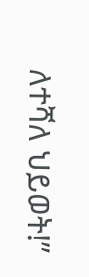ለተሻለ ህይወት!”